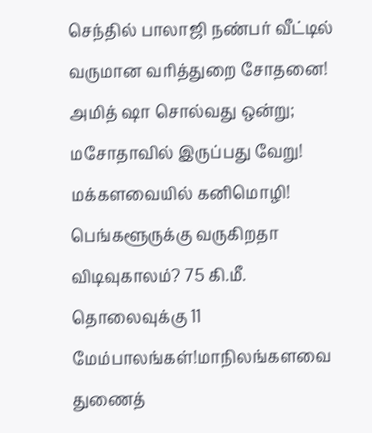செந்தில் பாலாஜி நண்பர் வீட்டில் வருமான வரித்துறை சோதனை! அமித் ஷா சொல்வது ஒன்று; மசோதாவில் இருப்பது வேறு! மக்களவையில் கனிமொழி! பெங்களூருக்கு வருகிறதா விடிவுகாலம்? 75 கி.மீ. தொலைவுக்கு 11 மேம்பாலங்கள்!மாநிலங்களவை துணைத்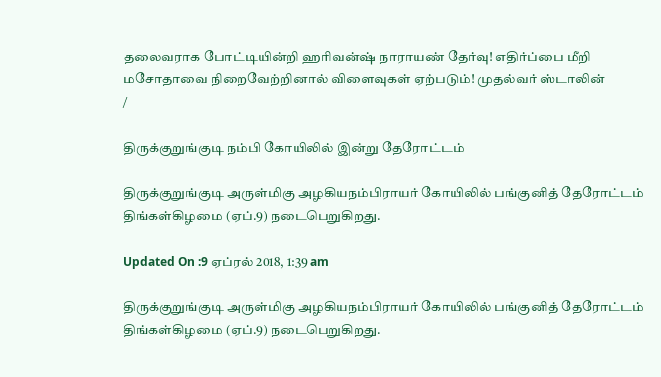தலைவராக போட்டியின்றி ஹரிவன்ஷ் நாராயண் தேர்வு! எதிர்ப்பை மீறி மசோதாவை நிறைவேற்றினால் விளைவுகள் ஏற்படும்! முதல்வர் ஸ்டாலின்
/

திருக்குறுங்குடி நம்பி கோயிலில் இன்று தேரோட்டம்

திருக்குறுங்குடி அருள்மிகு அழகியநம்பிராயர் கோயிலில் பங்குனித் தேரோட்டம் திங்கள்கிழமை (ஏப்.9) நடைபெறுகிறது.

Updated On :9 ஏப்ரல் 2018, 1:39 am

திருக்குறுங்குடி அருள்மிகு அழகியநம்பிராயர் கோயிலில் பங்குனித் தேரோட்டம் திங்கள்கிழமை (ஏப்.9) நடைபெறுகிறது.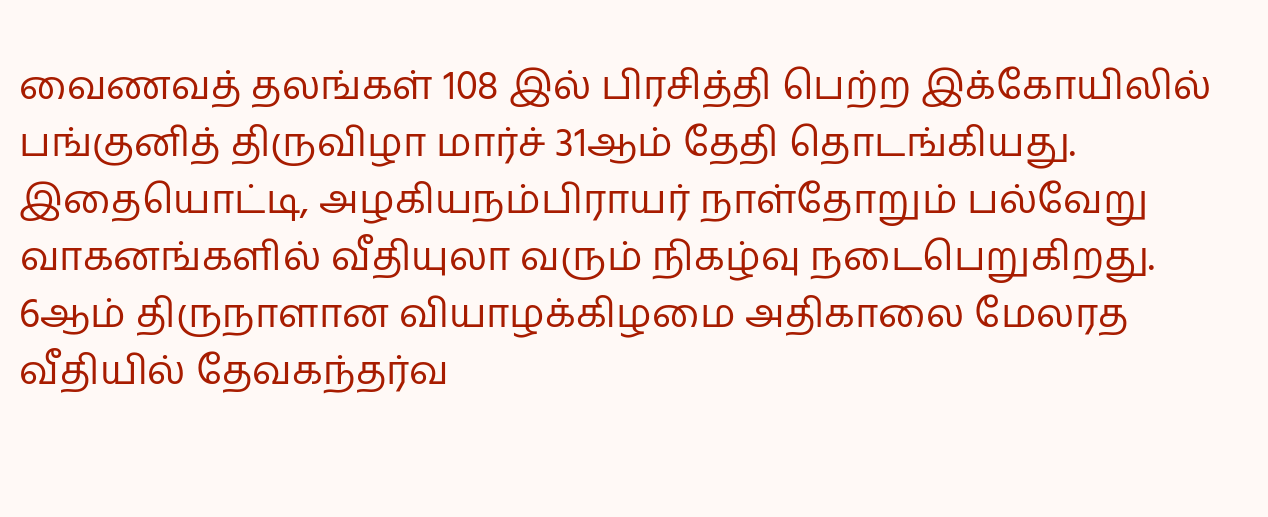வைணவத் தலங்கள் 108 இல் பிரசித்தி பெற்ற இக்கோயிலில் பங்குனித் திருவிழா மார்ச் 31ஆம் தேதி தொடங்கியது.  இதையொட்டி, அழகியநம்பிராயர் நாள்தோறும் பல்வேறு வாகனங்களில் வீதியுலா வரும் நிகழ்வு நடைபெறுகிறது.  6ஆம் திருநாளான வியாழக்கிழமை அதிகாலை மேலரத வீதியில் தேவகந்தர்வ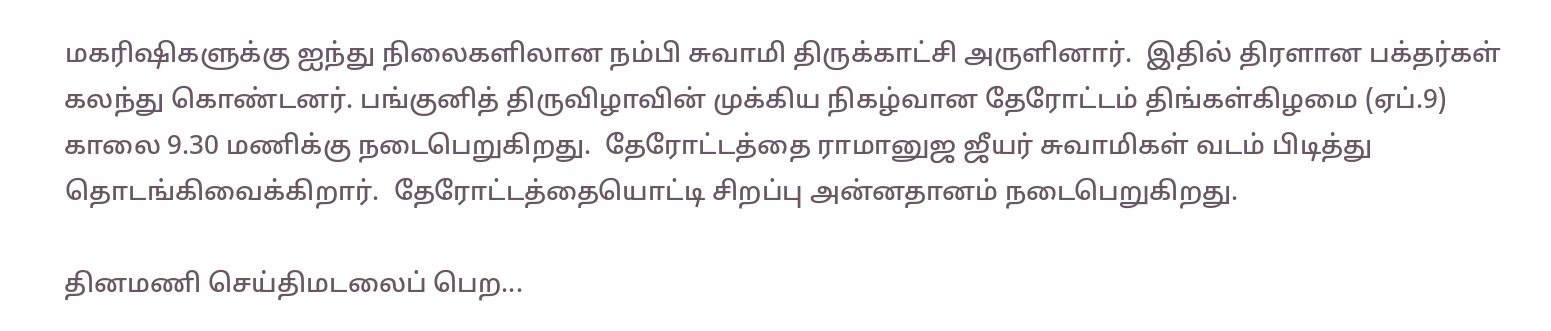மகரிஷிகளுக்கு ஐந்து நிலைகளிலான நம்பி சுவாமி திருக்காட்சி அருளினார்.  இதில் திரளான பக்தர்கள் கலந்து கொண்டனர். பங்குனித் திருவிழாவின் முக்கிய நிகழ்வான தேரோட்டம் திங்கள்கிழமை (ஏப்.9) காலை 9.30 மணிக்கு நடைபெறுகிறது.  தேரோட்டத்தை ராமானுஜ ஜீயர் சுவாமிகள் வடம் பிடித்து தொடங்கிவைக்கிறார்.  தேரோட்டத்தையொட்டி சிறப்பு அன்னதானம் நடைபெறுகிறது.

தினமணி செய்திமடலைப் பெற...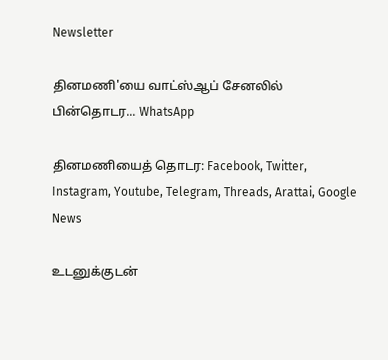Newsletter

தினமணி'யை வாட்ஸ்ஆப் சேனலில் பின்தொடர... WhatsApp

தினமணியைத் தொடர: Facebook, Twitter, Instagram, Youtube, Telegram, Threads, Arattai, Google News

உடனுக்குடன்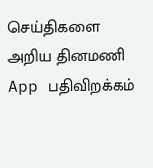செய்திகளை அறிய தினமணி App பதிவிறக்கம்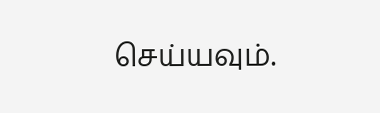செய்யவும்.